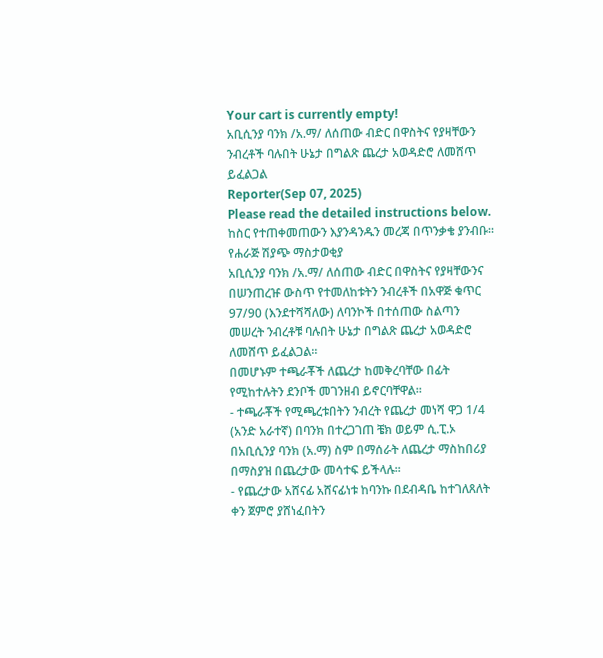Your cart is currently empty!
አቢሲንያ ባንክ /አ.ማ/ ለሰጠው ብድር በዋስትና የያዛቸውን ንብረቶች ባሉበት ሁኔታ በግልጽ ጨረታ አወዳድሮ ለመሸጥ ይፈልጋል
Reporter(Sep 07, 2025)
Please read the detailed instructions below. ከስር የተጠቀመጠውን እያንዳንዱን መረጃ በጥንቃቄ ያንብቡ።
የሐራጅ ሽያጭ ማስታወቂያ
አቢሲንያ ባንክ /አ.ማ/ ለሰጠው ብድር በዋስትና የያዛቸውንና በሠንጠረዡ ውስጥ የተመለከቱትን ንብረቶች በአዋጅ ቁጥር 97/90 (እንደተሻሻለው) ለባንኮች በተሰጠው ስልጣን መሠረት ንብረቶቹ ባሉበት ሁኔታ በግልጽ ጨረታ አወዳድሮ ለመሸጥ ይፈልጋል።
በመሆኑም ተጫራቾች ለጨረታ ከመቅረባቸው በፊት የሚከተሉትን ደንቦች መገንዘብ ይኖርባቸዋል።
- ተጫራቾች የሚጫረቱበትን ንብረት የጨረታ መነሻ ዋጋ 1/4 (አንድ አራተኛ) በባንክ በተረጋገጠ ቼክ ወይም ሲ.ፒ.ኦ በአቢሲንያ ባንክ (አ.ማ) ስም በማሰራት ለጨረታ ማስከበሪያ በማስያዝ በጨረታው መሳተፍ ይችላሉ፡፡
- የጨረታው አሸናፊ አሸናፊነቱ ከባንኩ በደብዳቤ ከተገለጸለት ቀን ጀምሮ ያሸነፈበትን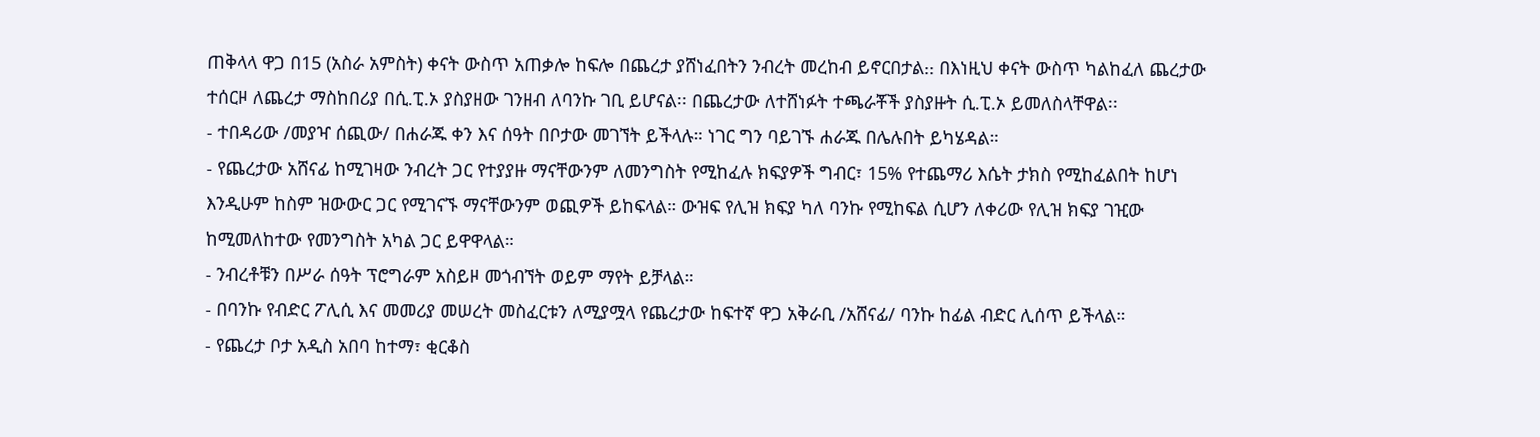ጠቅላላ ዋጋ በ15 (አስራ አምስት) ቀናት ውስጥ አጠቃሎ ከፍሎ በጨረታ ያሸነፈበትን ንብረት መረከብ ይኖርበታል᎓᎓ በእነዚህ ቀናት ውስጥ ካልከፈለ ጨረታው ተሰርዞ ለጨረታ ማስከበሪያ በሲ.ፒ.ኦ ያስያዘው ገንዘብ ለባንኩ ገቢ ይሆናል፡፡ በጨረታው ለተሸነፉት ተጫራቾች ያስያዙት ሲ.ፒ.ኦ ይመለስላቸዋል፡፡
- ተበዳሪው /መያዣ ሰጪው/ በሐራጁ ቀን እና ሰዓት በቦታው መገኘት ይችላሉ። ነገር ግን ባይገኙ ሐራጁ በሌሉበት ይካሄዳል።
- የጨረታው አሸናፊ ከሚገዛው ንብረት ጋር የተያያዙ ማናቸውንም ለመንግስት የሚከፈሉ ክፍያዎች ግብር፣ 15% የተጨማሪ እሴት ታክስ የሚከፈልበት ከሆነ እንዲሁም ከስም ዝውውር ጋር የሚገናኙ ማናቸውንም ወጪዎች ይከፍላል። ውዝፍ የሊዝ ክፍያ ካለ ባንኩ የሚከፍል ሲሆን ለቀሪው የሊዝ ክፍያ ገዢው ከሚመለከተው የመንግስት አካል ጋር ይዋዋላል።
- ንብረቶቹን በሥራ ሰዓት ፕሮግራም አስይዞ መጎብኘት ወይም ማየት ይቻላል።
- በባንኩ የብድር ፖሊሲ እና መመሪያ መሠረት መስፈርቱን ለሚያሟላ የጨረታው ከፍተኛ ዋጋ አቅራቢ /አሸናፊ/ ባንኩ ከፊል ብድር ሊሰጥ ይችላል።
- የጨረታ ቦታ አዲስ አበባ ከተማ፣ ቂርቆስ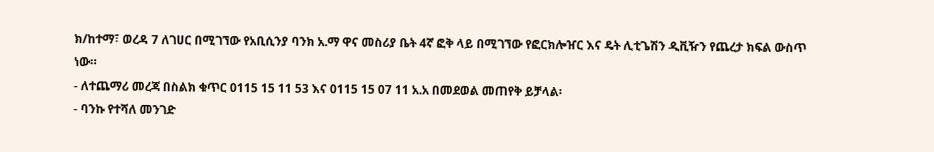ክ/ከተማ፣ ወረዳ 7 ለገሀር በሚገኘው የአቢሲንያ ባንክ አ.ማ ዋና መስሪያ ቤት 4ኛ ፎቅ ላይ በሚገኘው የፎርክሎዠር እና ዴት ሊቲጌሽን ዲቪዥን የጨረታ ክፍል ውስጥ ነው።
- ለተጨማሪ መረጃ በስልክ ቁጥር 0115 15 11 53 እና 0115 15 07 11 አ.አ በመደወል መጠየቅ ይቻላል፡
- ባንኩ የተሻለ መንገድ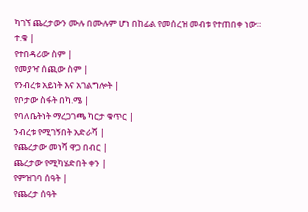ካገኘ ጨረታውን ሙሉ በሙሉም ሆነ በከፊል የመሰረዝ መብቱ የተጠበቀ ነው።
ተ.ቁ |
የተበዳሪው ስም |
የመያዣ ሰጪው ስም |
የንብረቱ አይነት እና አገልግሎት |
የቦታው ስፋት በካ.ሜ |
የባለቤትነት ማረጋገጫ ካርታ ቁጥር |
ንብረቱ የሚገኝበት አድራሻ |
የጨረታው መነሻ ዋጋ በብር |
ጨረታው የሚካሄድበት ቀን |
የምዝገባ ሰዓት |
የጨረታ ሰዓት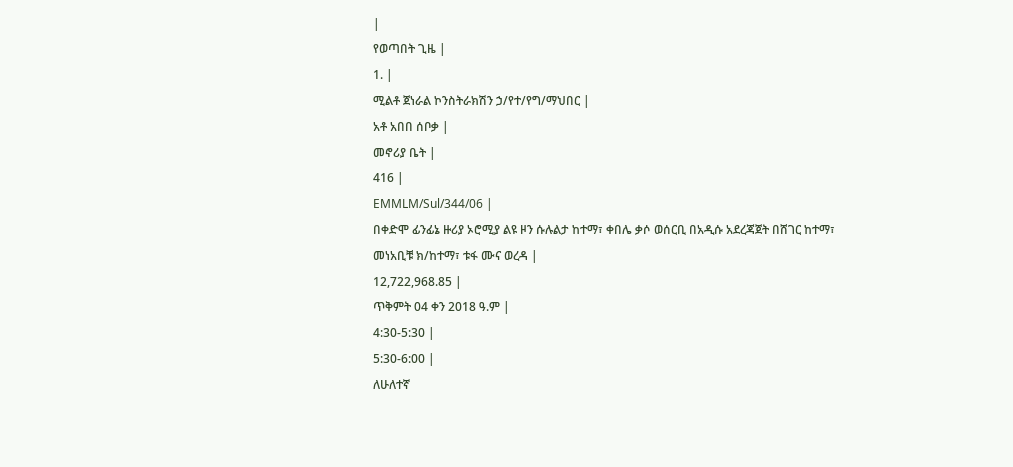|
የወጣበት ጊዜ |
1. |
ሚልቶ ጀነራል ኮንስትራክሽን ኃ/የተ/የግ/ማህበር |
አቶ አበበ ሰቦቃ |
መኖሪያ ቤት |
416 |
EMMLM/Sul/344/06 |
በቀድሞ ፊንፊኔ ዙሪያ ኦሮሚያ ልዩ ዞን ሱሉልታ ከተማ፣ ቀበሌ ቃሶ ወሰርቢ በአዲሱ አደረጃጀት በሸገር ከተማ፣ መነአቢቹ ክ/ከተማ፣ ቱፋ ሙና ወረዳ |
12,722,968.85 |
ጥቅምት 04 ቀን 2018 ዓ.ም |
4:30-5:30 |
5:30-6:00 |
ለሁለተኛ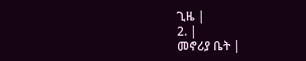ጊዜ |
2. |
መኖሪያ ቤት |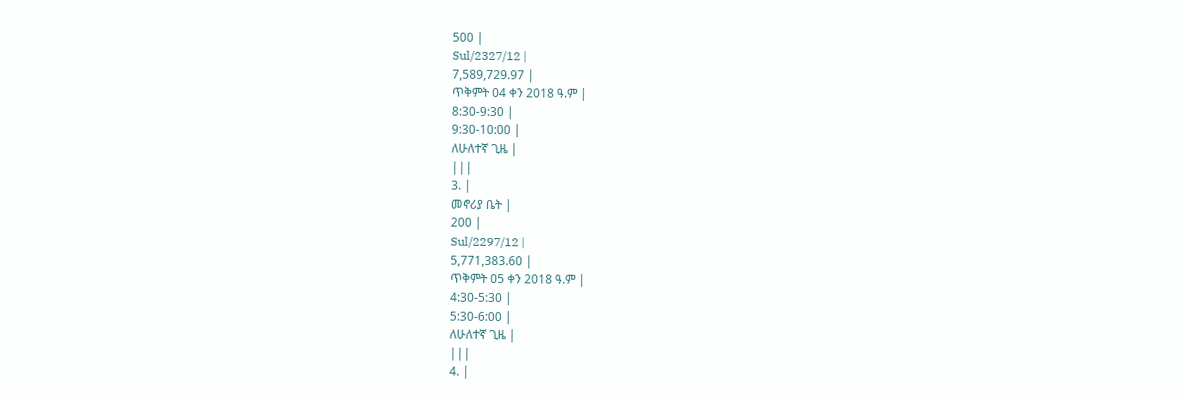500 |
Sul/2327/12 |
7,589,729.97 |
ጥቅምት 04 ቀን 2018 ዓ.ም |
8:30-9:30 |
9:30-10:00 |
ለሁለተኛ ጊዜ |
|||
3. |
መኖሪያ ቤት |
200 |
Sul/2297/12 |
5,771,383.60 |
ጥቅምት 05 ቀን 2018 ዓ.ም |
4:30-5:30 |
5:30-6:00 |
ለሁለተኛ ጊዜ |
|||
4. |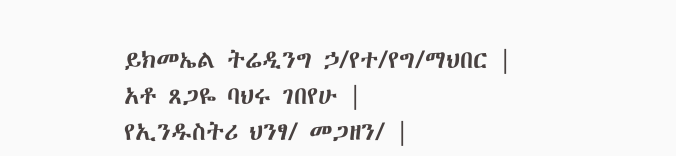ይክመኤል ትሬዲንግ ኃ/የተ/የግ/ማህበር |
አቶ ጸጋዬ ባህሩ ገበየሁ |
የኢንዱስትሪ ህንፃ/ መጋዘን/ |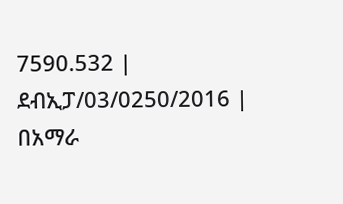7590.532 |
ደብኢፓ/03/0250/2016 |
በአማራ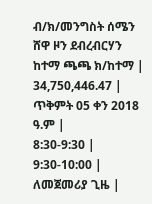ብ/ክ/መንግስት ሰሜን ሸዋ ዞን ደብረብርሃን ከተማ ጫጫ ክ/ከተማ |
34,750,446.47 |
ጥቅምት 05 ቀን 2018 ዓ.ም |
8:30-9:30 |
9:30-10:00 |
ለመጀመሪያ ጊዜ |